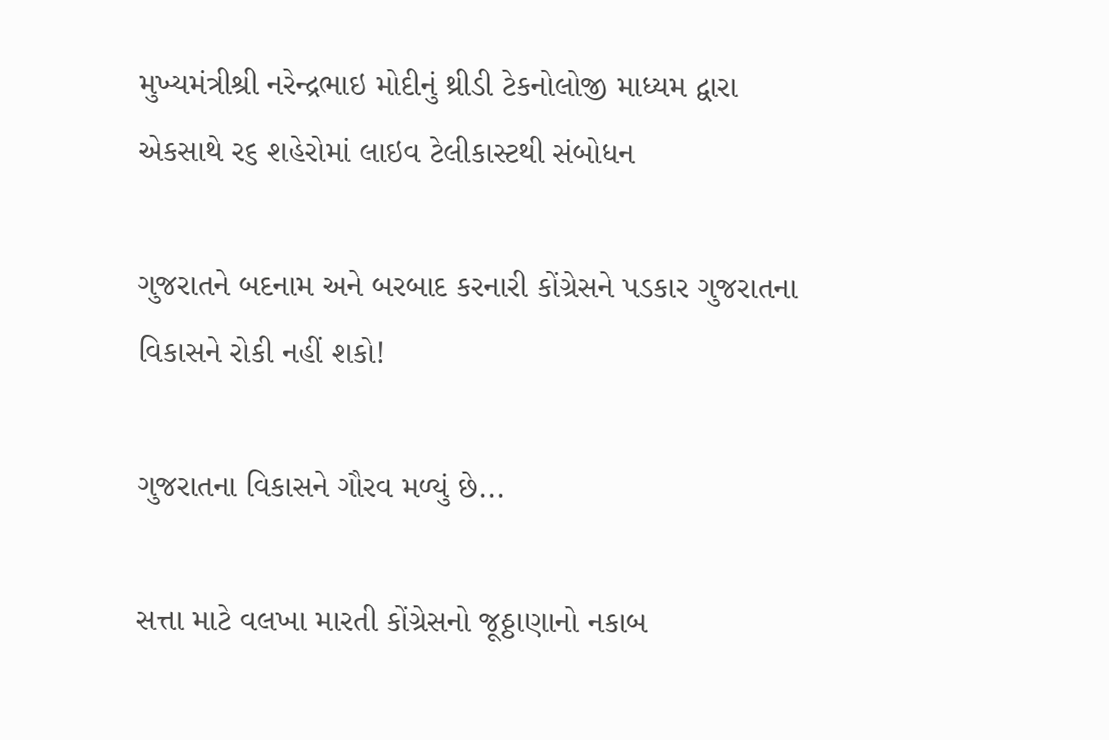મુખ્યમંત્રીશ્રી નરેન્દ્રભાઇ મોદીનું થ્રીડી ટેકનોલોજી માધ્યમ દ્વારા એકસાથે ર૬ શહેરોમાં લાઇવ ટેલીકાસ્ટથી સંબોધન

ગુજરાતને બદનામ અને બરબાદ કરનારી કોંગ્રેસને પડકાર ગુજરાતના વિકાસને રોકી નહીં શકો!

ગુજરાતના વિકાસને ગૌરવ મળ્યું છે...

સત્તા માટે વલખા મારતી કોંગ્રેસનો જૂઠ્ઠાણાનો નકાબ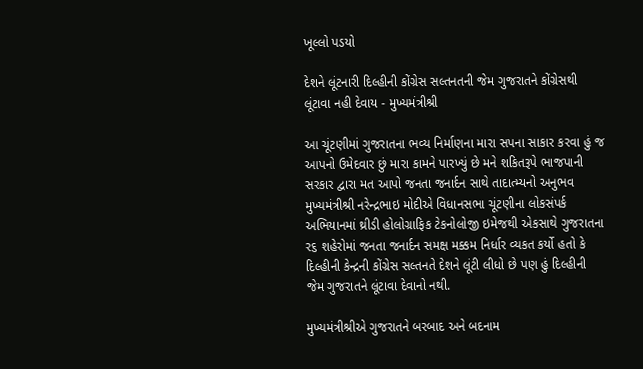ખૂલ્લો પડયો

દેશને લૂંટનારી દિલ્હીની કોંગ્રેસ સલ્તનતની જેમ ગુજરાતને કોંગ્રેસથી લૂંટાવા નહી દેવાય - મુખ્યમંત્રીશ્રી

આ ચૂંટણીમાં ગુજરાતના ભવ્ય નિર્માણના મારા સપના સાકાર કરવા હું જ આપનો ઉમેદવાર છું મારા કામને પારખ્યું છે મને શકિતરૂપે ભાજપાની સરકાર દ્વારા મત આપો જનતા જનાર્દન સાથે તાદાત્મ્યનો અનુભવ મુખ્યમંત્રીશ્રી નરેન્દ્રભાઇ મોદીએ વિધાનસભા ચૂંટણીના લોકસંપર્ક અભિયાનમાં થ્રીડી હોલોગ્રાફિક ટેકનોલોજી ઇમેજથી એકસાથે ગુજરાતના ર૬ શહેરોમાં જનતા જનાર્દન સમક્ષ મક્કમ નિર્ધાર વ્યકત કર્યો હતો કે દિલ્હીની કેન્દ્રની કોંગ્રેસ સલ્તનતે દેશને લૂંટી લીધો છે પણ હું દિલ્હીની જેમ ગુજરાતને લૂંટાવા દેવાનો નથી.

મુખ્યમંત્રીશ્રીએ ગુજરાતને બરબાદ અને બદનામ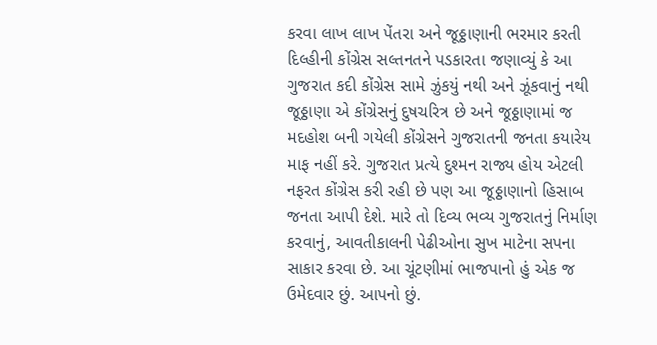કરવા લાખ લાખ પેંતરા અને જૂઠ્ઠાણાની ભરમાર કરતી દિલ્હીની કોંગ્રેસ સલ્તનતને પડકારતા જણાવ્યું કે આ ગુજરાત કદી કોંગ્રેસ સામે ઝુંકયું નથી અને ઝૂંકવાનું નથી જૂઠ્ઠાણા એ કોંગ્રેસનું દુષચરિત્ર છે અને જૂઠ્ઠાણામાં જ મદહોશ બની ગયેલી કોંગ્રેસને ગુજરાતની જનતા કયારેય માફ નહીં કરે. ગુજરાત પ્રત્યે દુશ્મન રાજ્ય હોય એટલી નફરત કોંગ્રેસ કરી રહી છે પણ આ જૂઠ્ઠાણાનો હિસાબ જનતા આપી દેશે. મારે તો દિવ્ય ભવ્ય ગુજરાતનું નિર્માણ કરવાનું, આવતીકાલની પેઢીઓના સુખ માટેના સપના સાકાર કરવા છે. આ ચૂંટણીમાં ભાજપાનો હું એક જ ઉમેદવાર છું. આપનો છું.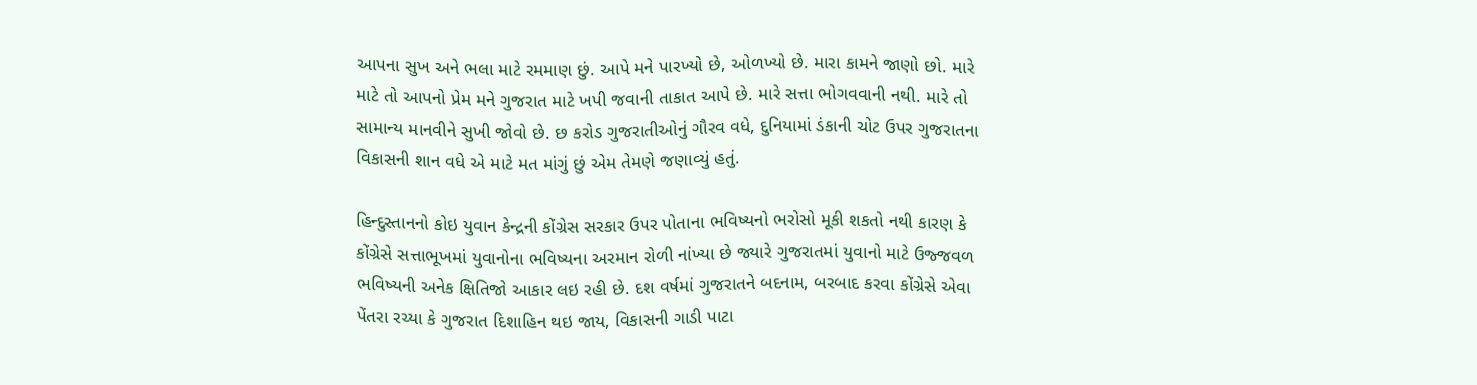આપના સુખ અને ભલા માટે રમમાણ છું. આપે મને પારખ્યો છે, ઓળખ્યો છે. મારા કામને જાણો છો. મારે માટે તો આપનો પ્રેમ મને ગુજરાત માટે ખપી જવાની તાકાત આપે છે. મારે સત્તા ભોગવવાની નથી. મારે તો સામાન્ય માનવીને સુખી જોવો છે. છ કરોડ ગુજરાતીઓનું ગૌરવ વધે, દુનિયામાં ડંકાની ચોટ ઉપર ગુજરાતના વિકાસની શાન વધે એ માટે મત માંગું છું એમ તેમણે જણાવ્યું હતું.

હિન્દુસ્તાનનો કોઇ યુવાન કેન્દ્રની કોંગ્રેસ સરકાર ઉપર પોતાના ભવિષ્યનો ભરોસો મૂકી શકતો નથી કારણ કે કોંગ્રેસે સત્તાભૂખમાં યુવાનોના ભવિષ્યના અરમાન રોળી નાંખ્યા છે જ્યારે ગુજરાતમાં યુવાનો માટે ઉજ્જવળ ભવિષ્યની અનેક ક્ષિતિજો આકાર લઇ રહી છે. દશ વર્ષમાં ગુજરાતને બદનામ, બરબાદ કરવા કોંગ્રેસે એવા પેંતરા રચ્યા કે ગુજરાત દિશાહિન થઇ જાય, વિકાસની ગાડી પાટા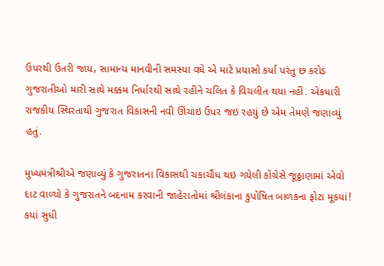ઉપરથી ઉતરી જાય, સામાન્ય માનવીની સમસ્યા વધે એ માટે પ્રયાસો કર્યા પરંતુ છ કરોડ ગુજરાતીઓ મારી સાથે મક્કમ નિર્ધારથી સાથે રહીને ચલિત કે વિચલીત થયા નહીં. એકધારી રાજકીય સ્થિરતાથી ગુજરાત વિકાસની નવી ઊંચાઇ ઉપર જઇ રહયું છે એમ તેમણે જણાવ્યું હતું.

મુખ્યમંત્રીશ્રીએ જણાવ્યું કે ગુજરાતના વિકાસથી ચકાચૌંધ થઇ ગયેલી કોંગ્રેસે જૂઠ્ઠાણામાં એવો દાટ વાળ્યો કે ગુજરાતને બદનામ કરવાની જાહેરાતોમાં શ્રીલંકાના કુપોષિત બાળકના ફોટા મૂકયાં! કયાં સુધી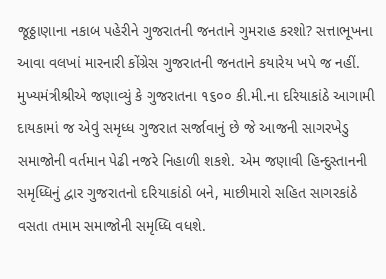જૂઠ્ઠાણાના નકાબ પહેરીને ગુજરાતની જનતાને ગુમરાહ કરશો? સત્તાભૂખના આવા વલખાં મારનારી કોંગ્રેસ ગુજરાતની જનતાને કયારેય ખપે જ નહીં. મુખ્યમંત્રીશ્રીએ જણાવ્યું કે ગુજરાતના ૧૬૦૦ કી.મી.ના દરિયાકાંઠે આગામી દાયકામાં જ એવું સમૃધ્ધ ગુજરાત સર્જાવાનું છે જે આજની સાગરખેડુ સમાજોની વર્તમાન પેઢી નજરે નિહાળી શકશે. એમ જણાવી હિન્દુસ્તાનની સમૃધ્ધિનું દ્વાર ગુજરાતનો દરિયાકાંઠો બને, માછીમારો સહિત સાગરકાંઠે વસતા તમામ સમાજોની સમૃધ્ધિ વધશે.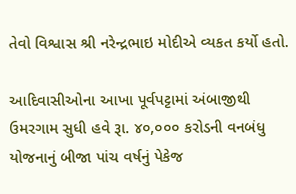તેવો વિશ્વાસ શ્રી નરેન્દ્રભાઇ મોદીએ વ્યકત કર્યો હતો.

આદિવાસીઓના આખા પૂર્વપટ્ટામાં અંબાજીથી ઉમરગામ સુધી હવે રૂા. ૪૦,૦૦૦ કરોડની વનબંધુ યોજનાનું બીજા પાંચ વર્ષનું પેકેજ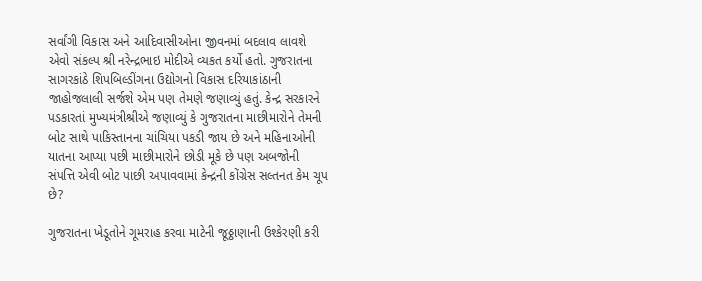સર્વાંગી વિકાસ અને આદિવાસીઓના જીવનમાં બદલાવ લાવશે એવો સંકલ્પ શ્રી નરેન્દ્રભાઇ મોદીએ વ્યકત કર્યો હતો. ગુજરાતના સાગરકાંઠે શિપબિલ્ડીંગના ઉદ્યોગનો વિકાસ દરિયાકાંઠાની જાહોજલાલી સર્જશે એમ પણ તેમણે જણાવ્યું હતું. કેન્દ્ર સરકારને પડકારતાં મુખ્યમંત્રીશ્રીએ જણાવ્યું કે ગુજરાતના માછીમારોને તેમની બોટ સાથે પાકિસ્તાનના ચાંચિયા પકડી જાય છે અને મહિનાઓની યાતના આપ્યા પછી માછીમારોને છોડી મૂકે છે પણ અબજોની સંપત્તિ એવી બોટ પાછી અપાવવામાં કેન્દ્રની કોંગ્રેસ સલ્તનત કેમ ચૂપ છે?

ગુજરાતના ખેડૂતોને ગૂમરાહ કરવા માટેની જૂઠ્ઠાણાની ઉશ્કેરણી કરી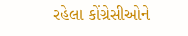રહેલા કોંગ્રેસીઓને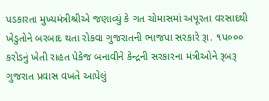પડકારતા મુખ્યમંત્રીશ્રીએ જણાવ્યું કે ગત ચોમાસમાં અપૂરતા વરસાદથી ખેડુતોને બરબાદ થતા રોકવા ગુજરાતની ભાજપા સરકારે રૂા. ૧પ૦૦૦ કરોડનું ખેતી રાહત પેકેજ બનાવીને કેન્દ્રની સરકારના મંત્રીઓને રૂબરૂ ગુજરાત પ્રવાસ વખતે આપેલું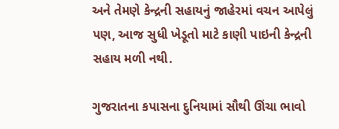અને તેમણે કેન્દ્રની સહાયનું જાહેરમાં વચન આપેલું પણ, આજ સુધી ખેડૂતો માટે કાણી પાઇની કેન્દ્રની સહાય મળી નથી.

ગુજરાતના કપાસના દુનિયામાં સૌથી ઊંચા ભાવો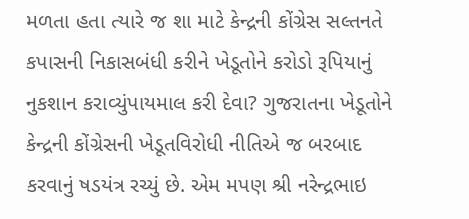મળતા હતા ત્યારે જ શા માટે કેન્દ્રની કોંગ્રેસ સલ્તનતે કપાસની નિકાસબંધી કરીને ખેડૂતોને કરોડો રૂપિયાનું નુકશાન કરાવ્યુંપાયમાલ કરી દેવા? ગુજરાતના ખેડૂતોને કેન્દ્રની કોંગ્રેસની ખેડૂતવિરોધી નીતિએ જ બરબાદ કરવાનું ષડયંત્ર રચ્યું છે. એમ મપણ શ્રી નરેન્દ્રભાઇ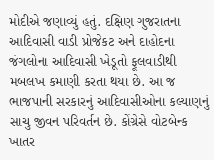મોદીએ જણાવ્યું હતું. દક્ષિણ ગુજરાતના આદિવાસી વાડી પ્રોજેકટ અને દાહોદના જંગલોના આદિવાસી ખેડૂતો ફૂલવાડીથી મબલખ કમાણી કરતા થયા છે. આ જ ભાજપાની સરકારનું આદિવાસીઓના કલ્યાણનું સાચુ જીવન પરિવર્તન છે. કોંગ્રેસે વોટબેન્ક ખાતર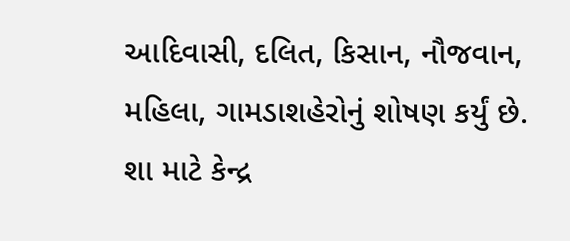આદિવાસી, દલિત, કિસાન, નૌજવાન, મહિલા, ગામડાશહેરોનું શોષણ કર્યું છે. શા માટે કેન્દ્ર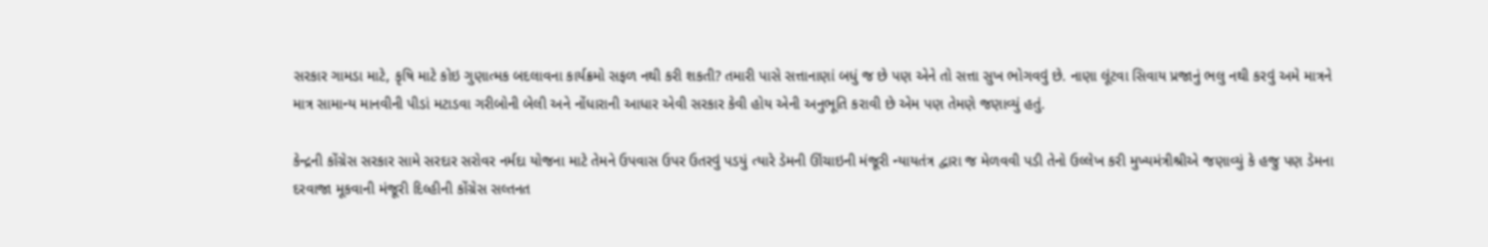સરકાર ગામડા માટે, કૃષિ માટે કોઇ ગુણાત્મક બદલાવના કાર્યક્રમો સફળ નથી કરી શકતી? તમારી પાસે સત્તાનાણાં બધું જ છે પણ એને તો સત્તા સુખ ભોગવવું છે. નાણા લૂંટવા સિવાય પ્રજાનું ભલુ નથી કરવું અમે માત્રને માત્ર સામાન્ય માનવીની પીડાં મટાડવા ગરીબોની બેલી અને નોંધારાની આધાર એવી સરકાર કેવી હોય એની અનુભૂતિ કરાવી છે એમ પણ તેમણે જણાવ્યું હતું.

કેન્દ્રની કોંગ્રેસ સરકાર સામે સરદાર સરોવર નર્મદા યોજના માટે તેમને ઉપવાસ ઉપર ઉતરવું પડયું ત્યારે ડેમની ઊંચાઇની મંજૂરી ન્યાયતંત્ર દ્વારા જ મેળવવી પડી તેનો ઉલ્લેખ કરી મુખ્યમંત્રીશ્રીએ જણાવ્યું કે હજુ પણ ડેમના દરવાજા મૂકવાની મંજૂરી દિલ્હીની કોંગ્રેસ સલ્તનત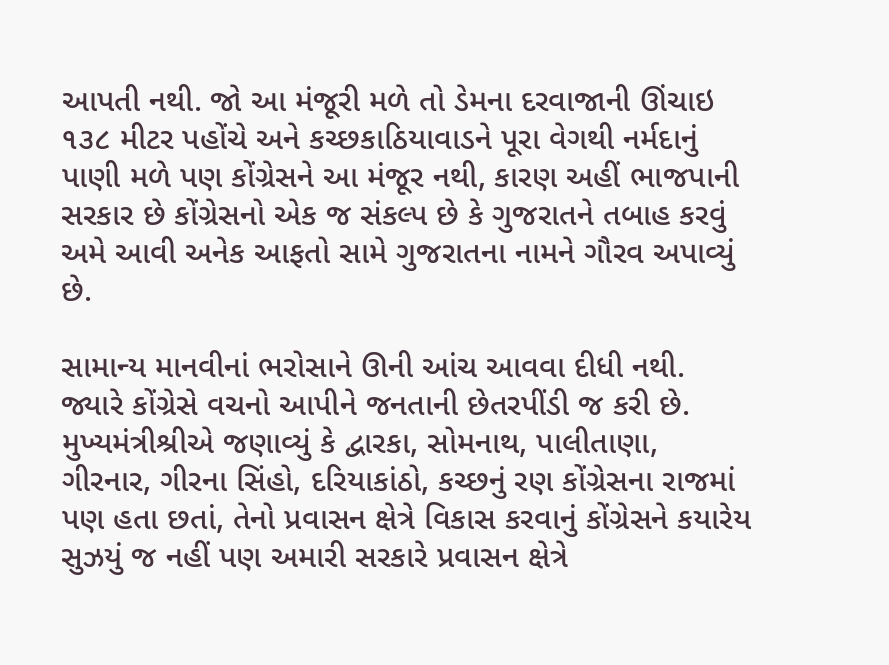આપતી નથી. જો આ મંજૂરી મળે તો ડેમના દરવાજાની ઊંચાઇ ૧૩૮ મીટર પહોંચે અને કચ્છકાઠિયાવાડને પૂરા વેગથી નર્મદાનું પાણી મળે પણ કોંગ્રેસને આ મંજૂર નથી, કારણ અહીં ભાજપાની સરકાર છે કોંગ્રેસનો એક જ સંકલ્પ છે કે ગુજરાતને તબાહ કરવું અમે આવી અનેક આફતો સામે ગુજરાતના નામને ગૌરવ અપાવ્યું છે.

સામાન્ય માનવીનાં ભરોસાને ઊની આંચ આવવા દીધી નથી. જ્યારે કોંગ્રેસે વચનો આપીને જનતાની છેતરપીંડી જ કરી છે. મુખ્યમંત્રીશ્રીએ જણાવ્યું કે દ્વારકા, સોમનાથ, પાલીતાણા, ગીરનાર, ગીરના સિંહો, દરિયાકાંઠો, કચ્છનું રણ કોંગ્રેસના રાજમાં પણ હતા છતાં, તેનો પ્રવાસન ક્ષેત્રે વિકાસ કરવાનું કોંગ્રેસને કયારેય સુઝયું જ નહીં પણ અમારી સરકારે પ્રવાસન ક્ષેત્રે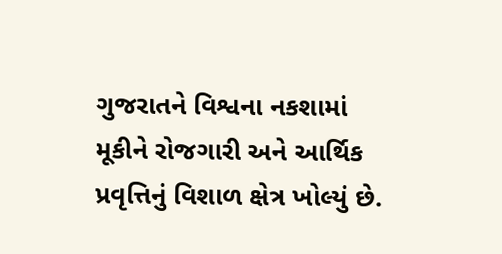ગુજરાતને વિશ્વના નકશામાં મૂકીને રોજગારી અને આર્થિક પ્રવૃત્તિનું વિશાળ ક્ષેત્ર ખોલ્યું છે.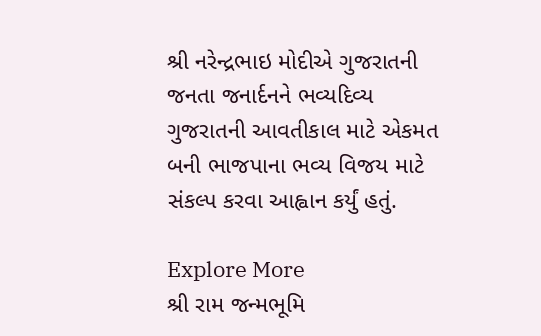શ્રી નરેન્દ્રભાઇ મોદીએ ગુજરાતની જનતા જનાર્દનને ભવ્યદિવ્ય ગુજરાતની આવતીકાલ માટે એકમત બની ભાજપાના ભવ્ય વિજય માટે સંકલ્પ કરવા આહ્વાન કર્યું હતું.

Explore More
શ્રી રામ જન્મભૂમિ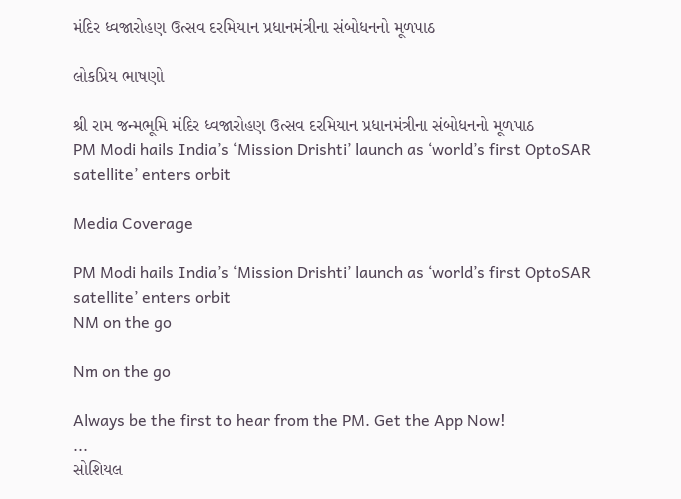મંદિર ધ્વજારોહણ ઉત્સવ દરમિયાન પ્રધાનમંત્રીના સંબોધનનો મૂળપાઠ

લોકપ્રિય ભાષણો

શ્રી રામ જન્મભૂમિ મંદિર ધ્વજારોહણ ઉત્સવ દરમિયાન પ્રધાનમંત્રીના સંબોધનનો મૂળપાઠ
PM Modi hails India’s ‘Mission Drishti’ launch as ‘world’s first OptoSAR satellite’ enters orbit

Media Coverage

PM Modi hails India’s ‘Mission Drishti’ launch as ‘world’s first OptoSAR satellite’ enters orbit
NM on the go

Nm on the go

Always be the first to hear from the PM. Get the App Now!
...
સોશિયલ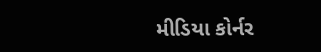મીડિયા કોર્નર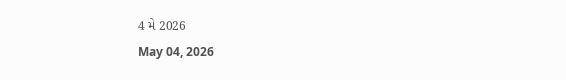4 મે 2026
May 04, 2026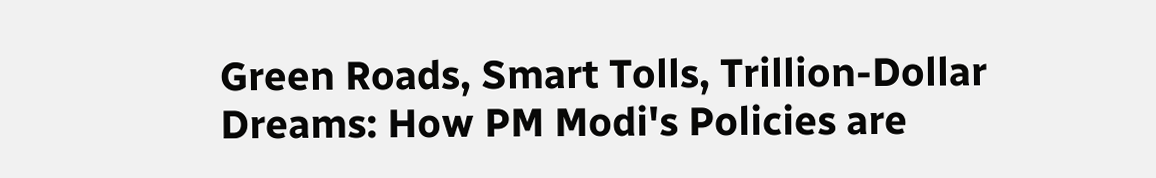Green Roads, Smart Tolls, Trillion-Dollar Dreams: How PM Modi's Policies are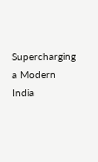Supercharging a Modern India